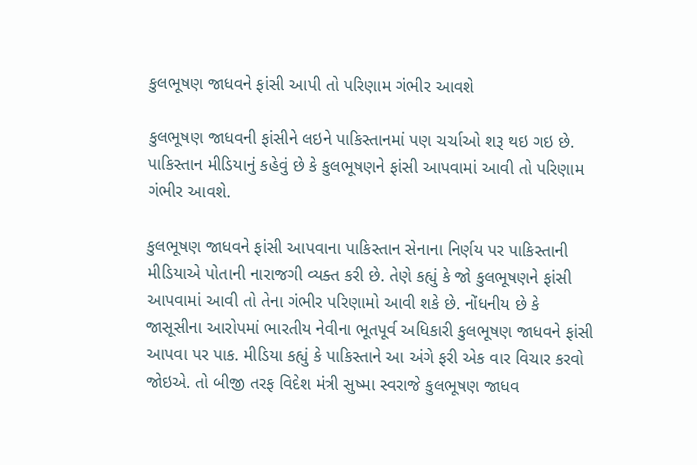કુલભૂષણ જાધવને ફાંસી આપી તો પરિણામ ગંભીર આવશે

કુલભૂષણ જાધવની ફાંસીને લઇને પાકિસ્તાનમાં પણ ચર્ચાઓ શરૂ થઇ ગઇ છે. પાકિસ્તાન મીડિયાનું કહેવું છે કે કુલભૂષણને ફાંસી આપવામાં આવી તો પરિણામ ગંભીર આવશે.

કુલભૂષણ જાધવને ફાંસી આપવાના પાકિસ્તાન સેનાના નિર્ણય પર પાકિસ્તાની મીડિયાએ પોતાની નારાજગી વ્યક્ત કરી છે. તેણે કહ્યું કે જો કુલભૂષણને ફાંસી આપવામાં આવી તો તેના ગંભીર પરિણામો આવી શકે છે. નોંધનીય છે કે જાસૂસીના આરોપમાં ભારતીય નેવીના ભૂતપૂર્વ અધિકારી કુલભૂષણ જાધવને ફાંસી આપવા પર પાક. મીડિયા કહ્યું કે પાકિસ્તાને આ અંગે ફરી એક વાર વિચાર કરવો જોઇએ. તો બીજી તરફ વિદેશ મંત્રી સુષ્મા સ્વરાજે કુલભૂષણ જાધવ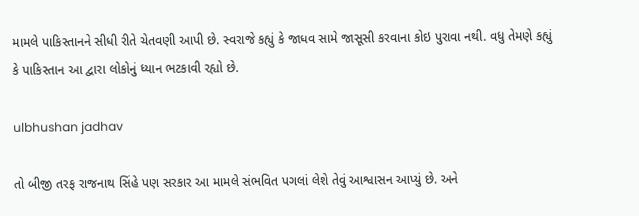મામલે પાકિસ્તાનને સીધી રીતે ચેતવણી આપી છે. સ્વરાજે કહ્યું કે જાધવ સામે જાસૂસી કરવાના કોઇ પુરાવા નથી. વધુ તેમણે કહ્યું કે પાકિસ્તાન આ દ્વારા લોકોનું ધ્યાન ભટકાવી રહ્યો છે.

ulbhushan jadhav

તો બીજી તરફ રાજનાથ સિંહે પણ સરકાર આ મામલે સંભવિત પગલાં લેશે તેવું આશ્વાસન આપ્યું છે. અને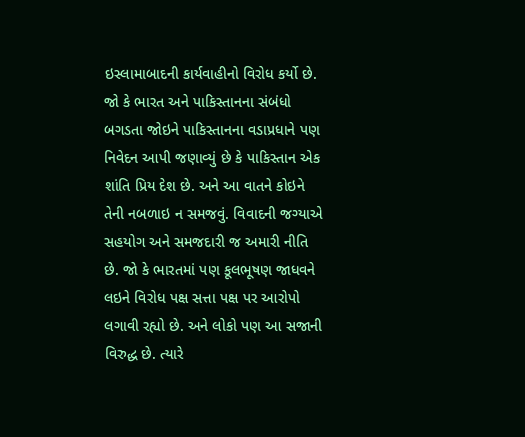ઇસ્લામાબાદની કાર્યવાહીનો વિરોધ કર્યો છે. જો કે ભારત અને પાકિસ્તાનના સંબંધો બગડતા જોઇને પાકિસ્તાનના વડાપ્રધાને પણ નિવેદન આપી જણાવ્યું છે કે પાકિસ્તાન એક શાંતિ પ્રિય દેશ છે. અને આ વાતને કોઇને તેની નબળાઇ ન સમજવું. વિવાદની જગ્યાએ સહયોગ અને સમજદારી જ અમારી નીતિ છે. જો કે ભારતમાં પણ કૂલભૂષણ જાધવને લઇને વિરોધ પક્ષ સત્તા પક્ષ પર આરોપો લગાવી રહ્યો છે. અને લોકો પણ આ સજાની વિરુદ્ધ છે. ત્યારે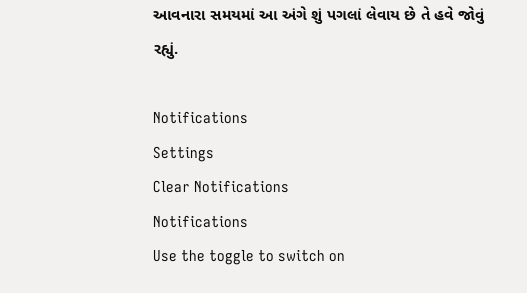આવનારા સમયમાં આ અંગે શું પગલાં લેવાય છે તે હવે જોવું રહ્યું.

Notifications
Settings
Clear Notifications
Notifications
Use the toggle to switch on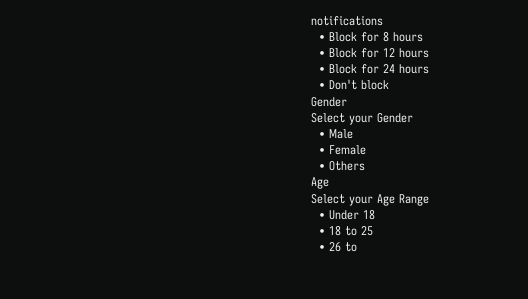notifications
  • Block for 8 hours
  • Block for 12 hours
  • Block for 24 hours
  • Don't block
Gender
Select your Gender
  • Male
  • Female
  • Others
Age
Select your Age Range
  • Under 18
  • 18 to 25
  • 26 to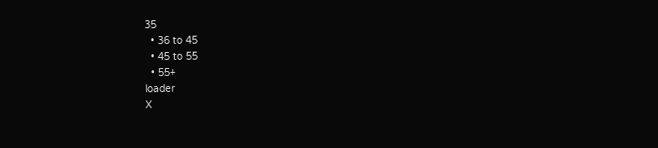35
  • 36 to 45
  • 45 to 55
  • 55+
loader
X